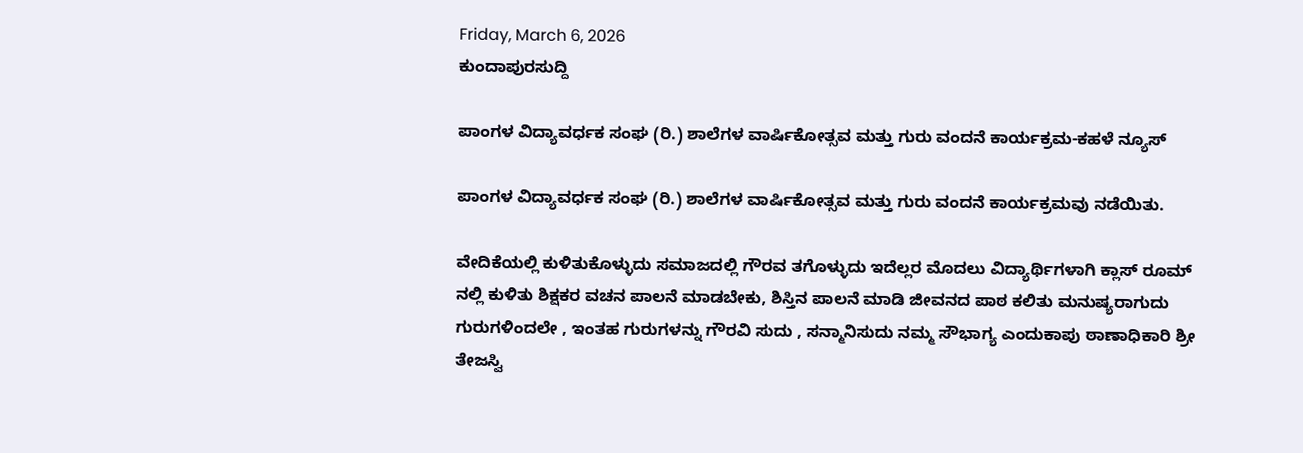Friday, March 6, 2026
ಕುಂದಾಪುರಸುದ್ದಿ

ಪಾಂಗಳ ವಿದ್ಯಾವರ್ಧಕ ಸಂಘ (ರಿ.) ಶಾಲೆಗಳ ವಾರ್ಷಿಕೋತ್ಸವ ಮತ್ತು ಗುರು ವಂದನೆ ಕಾರ್ಯಕ್ರಮ-ಕಹಳೆ ನ್ಯೂಸ್

ಪಾಂಗಳ ವಿದ್ಯಾವರ್ಧಕ ಸಂಘ (ರಿ.) ಶಾಲೆಗಳ ವಾರ್ಷಿಕೋತ್ಸವ ಮತ್ತು ಗುರು ವಂದನೆ ಕಾರ್ಯಕ್ರಮವು ನಡೆಯಿತು.

ವೇದಿಕೆಯಲ್ಲಿ ಕುಳಿತುಕೊಳ್ಳುದು ಸಮಾಜದಲ್ಲಿ ಗೌರವ ತಗೊಳ್ಳುದು ಇದೆಲ್ಲರ ಮೊದಲು ವಿದ್ಯಾರ್ಥಿಗಳಾಗಿ ಕ್ಲಾಸ್ ರೂಮ್ ನಲ್ಲಿ ಕುಳಿತು ಶಿಕ್ಷಕರ ವಚನ ಪಾಲನೆ ಮಾಡಬೇಕು, ಶಿಸ್ತಿನ ಪಾಲನೆ ಮಾಡಿ ಜೀವನದ ಪಾಠ ಕಲಿತು ಮನುಷ್ಯರಾಗುದು ಗುರುಗಳಿಂದಲೇ , ಇಂತಹ ಗುರುಗಳನ್ನು ಗೌರವಿ ಸುದು , ಸನ್ಮಾನಿಸುದು ನಮ್ಮ ಸೌಭಾಗ್ಯ ಎಂದುಕಾಪು ಠಾಣಾಧಿಕಾರಿ ಶ್ರೀ ತೇಜಸ್ವಿ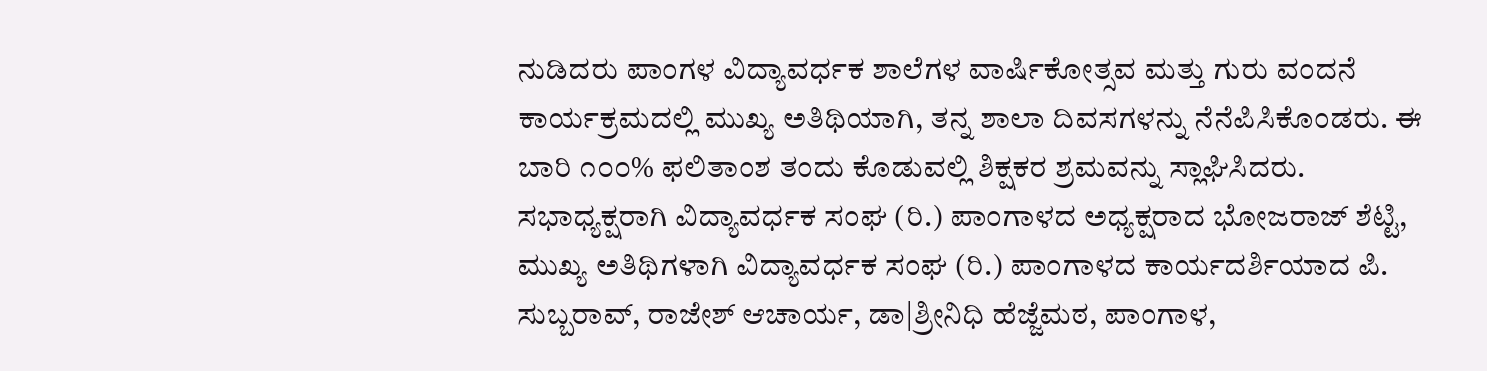ನುಡಿದರು ಪಾಂಗಳ ವಿದ್ಯಾವರ್ಧಕ ಶಾಲೆಗಳ ವಾರ್ಷಿಕೋತ್ಸವ ಮತ್ತು ಗುರು ವಂದನೆ ಕಾರ್ಯಕ್ರಮದಲ್ಲಿ ಮುಖ್ಯ ಅತಿಥಿಯಾಗಿ, ತನ್ನ ಶಾಲಾ ದಿವಸಗಳನ್ನು ನೆನೆಪಿಸಿಕೊಂಡರು. ಈ ಬಾರಿ ೧೦೦% ಫಲಿತಾಂಶ ತಂದು ಕೊಡುವಲ್ಲಿ ಶಿಕ್ಷಕರ ಶ್ರಮವನ್ನು ಸ್ಲಾಘಿಸಿದರು.
ಸಭಾಧ್ಯಕ್ಷರಾಗಿ ವಿದ್ಯಾವರ್ಧಕ ಸಂಘ (ರಿ.) ಪಾಂಗಾಳದ ಅಧ್ಯಕ್ಷರಾದ ಭೋಜರಾಜ್ ಶೆಟ್ಟಿ,
ಮುಖ್ಯ ಅತಿಥಿಗಳಾಗಿ ವಿದ್ಯಾವರ್ಧಕ ಸಂಘ (ರಿ.) ಪಾಂಗಾಳದ ಕಾರ್ಯದರ್ಶಿಯಾದ ಪಿ. ಸುಬ್ಬರಾವ್, ರಾಜೇಶ್ ಆಚಾರ್ಯ, ಡಾ|ಶ್ರೀನಿಧಿ ಹೆಜ್ಜೆಮಠ, ಪಾಂಗಾಳ,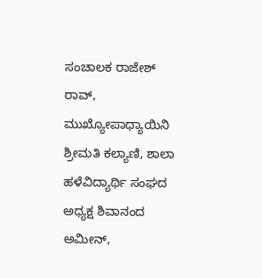ಸಂಚಾಲಕ ರಾಜೇಶ್ ರಾವ್, ಮುಖ್ಯೋಪಾಧ್ಯಾಯಿನಿ ಶ್ರೀಮತಿ ಕಲ್ಯಾಣಿ, ಶಾಲಾ ಹಳೆವಿದ್ಯಾರ್ಥಿ ಸಂಘದ ಅಧ್ಯಕ್ಷ ಶಿವಾನಂದ ಅಮೀನ್,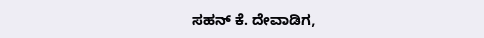ಸಹನ್ ಕೆ. ದೇವಾಡಿಗ,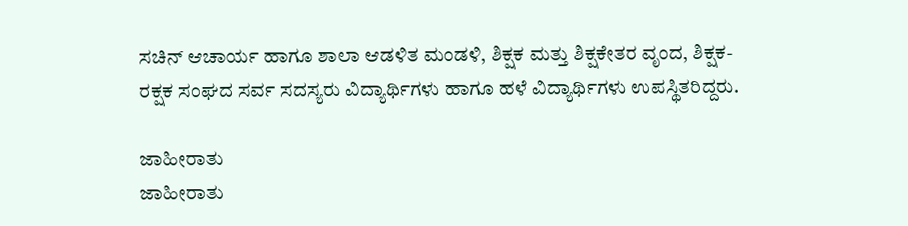ಸಚಿನ್ ಆಚಾರ್ಯ ಹಾಗೂ ಶಾಲಾ ಆಡಳಿತ ಮಂಡಳಿ, ಶಿಕ್ಷಕ ಮತ್ತು ಶಿಕ್ಷಕೇತರ ವೃಂದ, ಶಿಕ್ಷಕ-ರಕ್ಷಕ ಸಂಘದ ಸರ್ವ ಸದಸ್ಯರು ವಿದ್ಯಾರ್ಥಿಗಳು ಹಾಗೂ ಹಳೆ ವಿದ್ಯಾರ್ಥಿಗಳು ಉಪಸ್ಥಿತರಿದ್ದರು.

ಜಾಹೀರಾತು
ಜಾಹೀರಾತು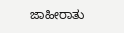ಜಾಹೀರಾತು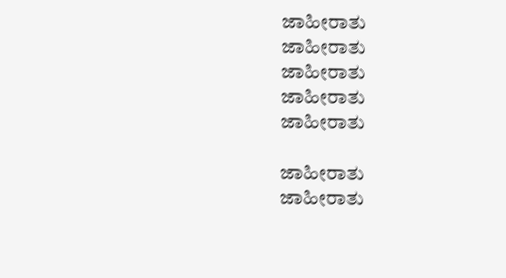ಜಾಹೀರಾತು
ಜಾಹೀರಾತು
ಜಾಹೀರಾತು
ಜಾಹೀರಾತು
ಜಾಹೀರಾತು

ಜಾಹೀರಾತು
ಜಾಹೀರಾತು